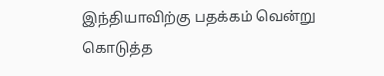இந்தியாவிற்கு பதக்கம் வென்று கொடுத்த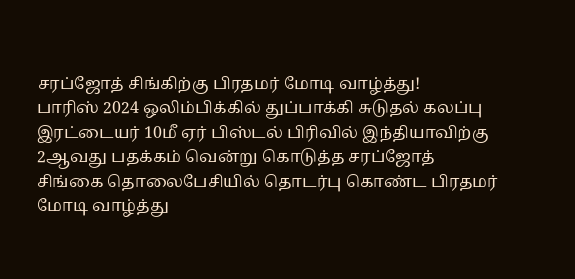சரப்ஜோத் சிங்கிற்கு பிரதமர் மோடி வாழ்த்து!
பாரிஸ் 2024 ஒலிம்பிக்கில் துப்பாக்கி சுடுதல் கலப்பு இரட்டையர் 10மீ ஏர் பிஸ்டல் பிரிவில் இந்தியாவிற்கு 2ஆவது பதக்கம் வென்று கொடுத்த சரப்ஜோத் சிங்கை தொலைபேசியில் தொடர்பு கொண்ட பிரதமர் மோடி வாழ்த்து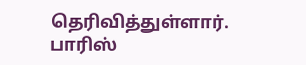தெரிவித்துள்ளார்.
பாரிஸ்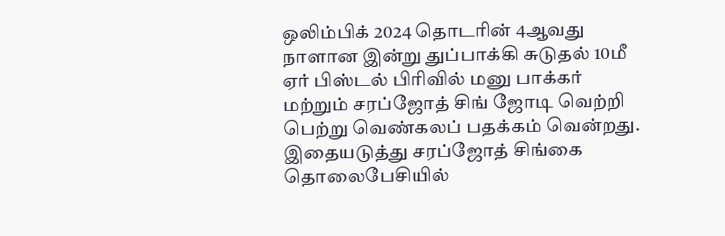ஒலிம்பிக் 2024 தொடரின் 4ஆவது நாளான இன்று துப்பாக்கி சுடுதல் 10மீ ஏர் பிஸ்டல் பிரிவில் மனு பாக்கர் மற்றும் சரப்ஜோத் சிங் ஜோடி வெற்றி பெற்று வெண்கலப் பதக்கம் வென்றது. இதையடுத்து சரப்ஜோத் சிங்கை தொலைபேசியில்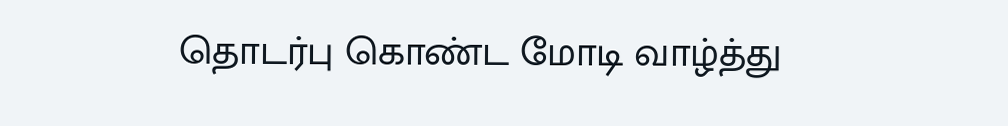தொடர்பு கொண்ட மோடி வாழ்த்து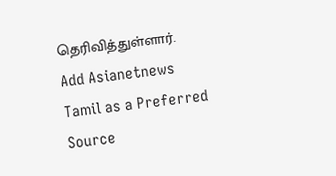தெரிவித்துள்ளார்.
Add Asianetnews Tamil as a Preferred Source